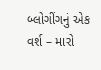બ્લોગીંગનું એક વર્શ – મારો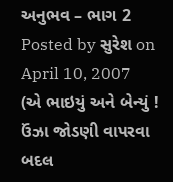અનુભવ – ભાગ 2
Posted by સુરેશ on April 10, 2007
(એ ભાઇયું અને બેન્યું ! ઉંઝા જોડણી વાપરવા બદલ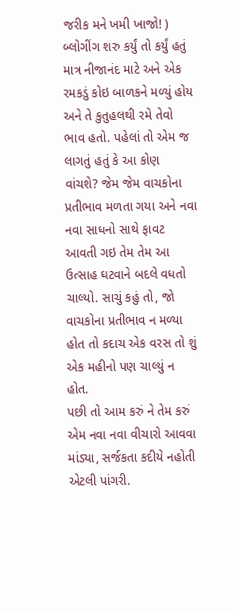જરીક મને ખમી ખાજો! )
બ્લોગીંગ શરુ કર્યું તો કર્યું હતું માત્ર નીજાનંદ માટે અને એક રમકડું કોઇ બાળકને મળ્યું હોય અને તે કુતુહલથી રમે તેવો ભાવ હતો. પહેલાં તો એમ જ લાગતું હતું કે આ કોણ વાંચશે? જેમ જેમ વાચકોના પ્રતીભાવ મળતા ગયા અને નવા નવા સાધનો સાથે ફાવટ આવતી ગઇ તેમ તેમ આ ઉત્સાહ ઘટવાને બદલે વધતો ચાલ્યો. સાચું કહું તો, જો વાચકોના પ્રતીભાવ ન મળ્યા હોત તો કદાચ એક વરસ તો શું એક મહીનો પણ ચાલ્યું ન હોત.
પછી તો આમ કરું ને તેમ કરું એમ નવા નવા વીચારો આવવા માંડ્યા, સર્જકતા કદીયે નહોતી એટલી પાંગરી.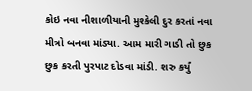કોઇ નવા નીશાળીયાની મુશ્કેલી દુર કરતાં નવા મીત્રો બનવા માંડ્યા. આમ મારી ગાડી તો છુક છુક કરતી પુરપાટ દોડવા માંડી. શરુ કર્યું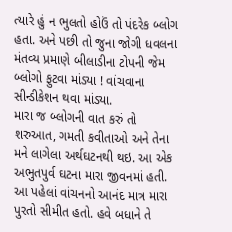ત્યારે હું ન ભુલતો હોઉં તો પંદરેક બ્લોગ હતા. અને પછી તો જુના જોગી ધવલના મંતવ્ય પ્રમાણે બીલાડીના ટોપની જેમ બ્લોગો ફુટવા માંડ્યા ! વાંચવાના સીન્ડીકેશન થવા માંડ્યા.
મારા જ બ્લોગની વાત કરું તો શરુઆત, ગમતી કવીતાઓ અને તેના મને લાગેલા અર્થઘટનથી થઇ. આ એક અભુતપુર્વ ઘટના મારા જીવનમાં હતી. આ પહેલાં વાંચનનો આનંદ માત્ર મારા પુરતો સીમીત હતો. હવે બધાને તે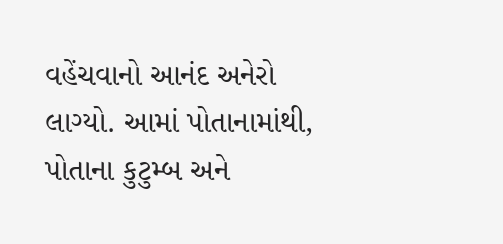વહેંચવાનો આનંદ અનેરો લાગ્યો. આમાં પોતાનામાંથી, પોતાના કુટુમ્બ અને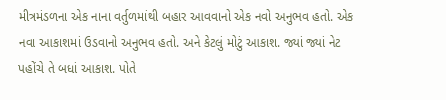મીત્રમંડળના એક નાના વર્તુળમાંથી બહાર આવવાનો એક નવો અનુભવ હતો. એક નવા આકાશમાં ઉડવાનો અનુભવ હતો. અને કેટલું મોટું આકાશ. જ્યાં જ્યાં નેટ પહોંચે તે બધાં આકાશ. પોતે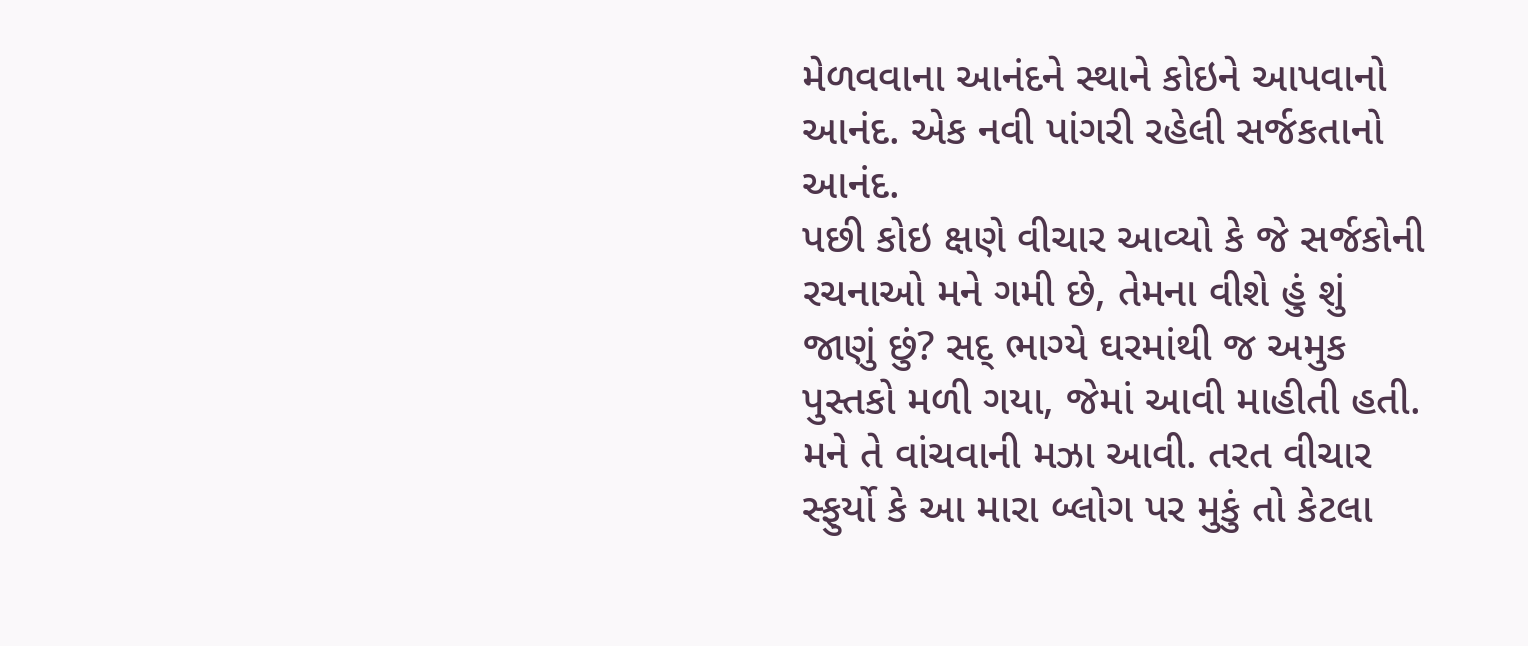મેળવવાના આનંદને સ્થાને કોઇને આપવાનો આનંદ. એક નવી પાંગરી રહેલી સર્જકતાનો આનંદ.
પછી કોઇ ક્ષણે વીચાર આવ્યો કે જે સર્જકોની રચનાઓ મને ગમી છે, તેમના વીશે હું શું જાણું છું? સદ્ ભાગ્યે ઘરમાંથી જ અમુક પુસ્તકો મળી ગયા, જેમાં આવી માહીતી હતી. મને તે વાંચવાની મઝા આવી. તરત વીચાર સ્ફુર્યો કે આ મારા બ્લોગ પર મુકું તો કેટલા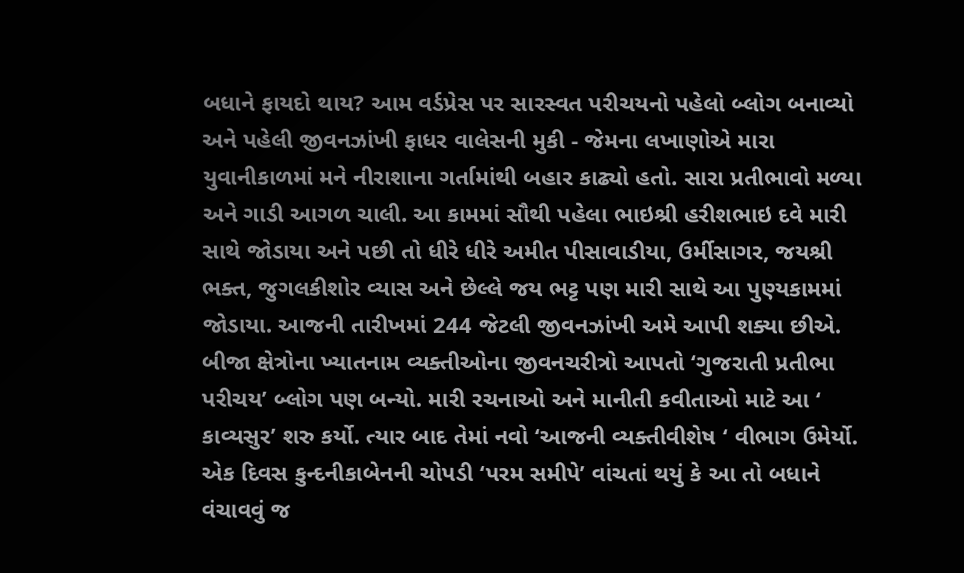બધાને ફાયદો થાય? આમ વર્ડપ્રેસ પર સારસ્વત પરીચયનો પહેલો બ્લોગ બનાવ્યો અને પહેલી જીવનઝાંખી ફાધર વાલેસની મુકી - જેમના લખાણોએ મારા યુવાનીકાળમાં મને નીરાશાના ગર્તામાંથી બહાર કાઢ્યો હતો. સારા પ્રતીભાવો મળ્યા અને ગાડી આગળ ચાલી. આ કામમાં સૌથી પહેલા ભાઇશ્રી હરીશભાઇ દવે મારી સાથે જોડાયા અને પછી તો ધીરે ધીરે અમીત પીસાવાડીયા, ઉર્મીસાગર, જયશ્રી ભક્ત, જુગલકીશોર વ્યાસ અને છેલ્લે જય ભટ્ટ પણ મારી સાથે આ પુણ્યકામમાં જોડાયા. આજની તારીખમાં 244 જેટલી જીવનઝાંખી અમે આપી શક્યા છીએ. બીજા ક્ષેત્રોના ખ્યાતનામ વ્યક્તીઓના જીવનચરીત્રો આપતો ‘ગુજરાતી પ્રતીભા પરીચય’ બ્લોગ પણ બન્યો. મારી રચનાઓ અને માનીતી કવીતાઓ માટે આ ‘ કાવ્યસુર’ શરુ કર્યો. ત્યાર બાદ તેમાં નવો ‘આજની વ્યક્તીવીશેષ ‘ વીભાગ ઉમેર્યો.
એક દિવસ કુન્દનીકાબેનની ચોપડી ‘પરમ સમીપે’ વાંચતાં થયું કે આ તો બધાને વંચાવવું જ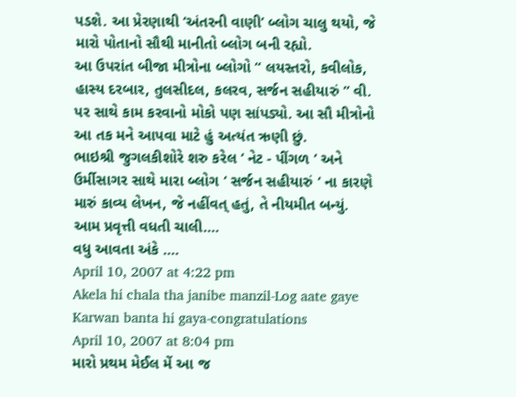પડશે. આ પ્રેરણાથી ‘અંતરની વાણી’ બ્લોગ ચાલુ થયો, જે મારો પોતાનો સૌથી માનીતો બ્લોગ બની રહ્યો.
આ ઉપરાંત બીજા મીત્રોના બ્લોગો “ લયસ્તરો, કવીલોક, હાસ્ય દરબાર, તુલસીદલ, કલરવ, સર્જન સહીયારું ” વી. પર સાથે કામ કરવાનો મોકો પણ સાંપડ્યો. આ સૌ મીત્રોનો આ તક મને આપવા માટે હું અત્યંત ઋણી છું.
ભાઇશ્રી જુગલકીશોરે શરુ કરેલ ‘ નેટ - પીંગળ ‘ અને ઉર્મીસાગર સાથે મારા બ્લોગ ‘ સર્જન સહીયારું ‘ ના કારણે મારું કાવ્ય લેખન, જે નહીંવત્ હતું, તે નીયમીત બન્યું.
આમ પ્રવૃત્તી વધતી ચાલી….
વધુ આવતા અંકે ….
April 10, 2007 at 4:22 pm
Akela hi chala tha janibe manzil-Log aate gaye Karwan banta hi gaya-congratulations
April 10, 2007 at 8:04 pm
મારો પ્રથમ મેઈલ મેં આ જ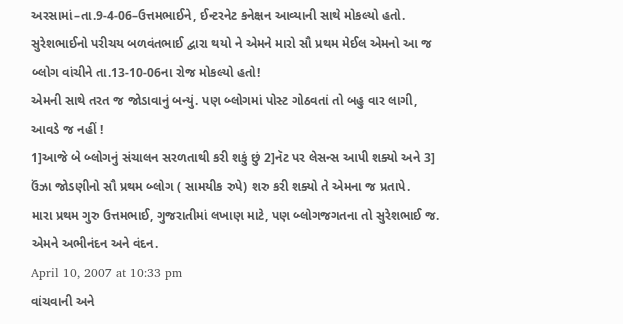અરસામાં–તા.9-4-06–ઉત્તમભાઈને, ઈન્ટરનેટ કનેક્ષન આવ્યાની સાથે મોકલ્યો હતો. સુરેશભાઈનો પરીચય બળવંતભાઈ દ્વારા થયો ને એમને મારો સૌ પ્રથમ મેઈલ એમનો આ જ બ્લોગ વાંચીને તા.13-10-06ના રોજ મોકલ્યો હતો!
એમની સાથે તરત જ જોડાવાનું બન્યું. પણ બ્લોગમાં પોસ્ટ ગોઠવતાં તો બહુ વાર લાગી, આવડે જ નહીં !
1]આજે બે બ્લોગનું સંચાલન સરળતાથી કરી શકું છું 2]નૅટ પર લેસન્સ આપી શક્યો અને 3] ઉંઝા જોડણીનો સૌ પ્રથમ બ્લોગ ( સામયીક રુપે) શરુ કરી શક્યો તે એમના જ પ્રતાપે.
મારા પ્રથમ ગુરુ ઉત્તમભાઈ, ગુજરાતીમાં લખાણ માટે, પણ બ્લોગજગતના તો સુરેશભાઈ જ.
એમને અભીનંદન અને વંદન.
April 10, 2007 at 10:33 pm
વાંચવાની અને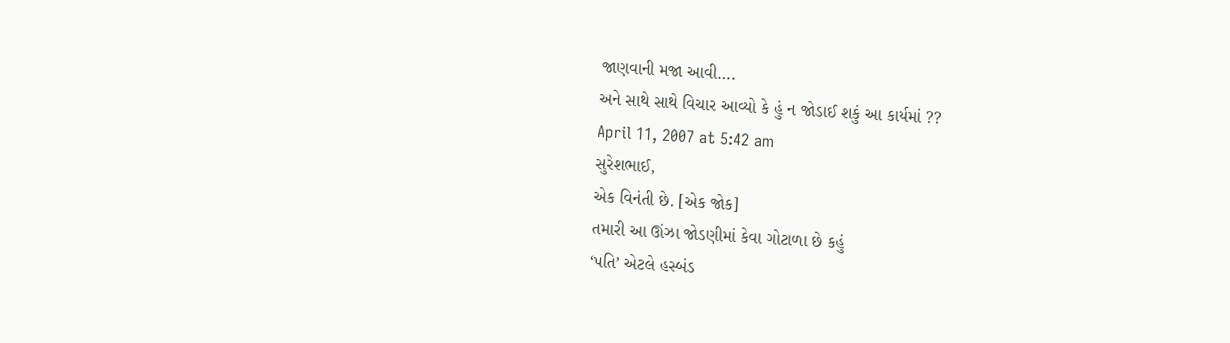જાણવાની મજા આવી….
અને સાથે સાથે વિચાર આવ્યો કે હું ન જોડાઈ શકું આ કાર્યમાં ??
April 11, 2007 at 5:42 am
સુરેશભાઈ,
એક વિનંતી છે. [એક જોક]
તમારી આ ઊંઝા જોડણીમાં કેવા ગોટાળા છે કહું
‘પતિ’ એટલે હસ્બંડ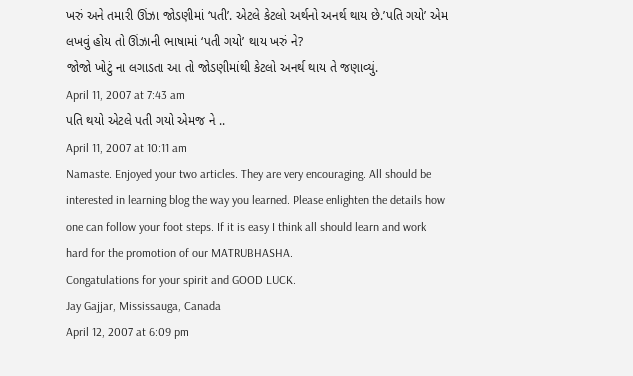ખરું અને તમારી ઊંઝા જોડણીમાં ‘પતી’. એટલે કેટલો અર્થનો અનર્થ થાય છે.’પતિ ગયો’ એમ લખવું હોય તો ઊંઝાની ભાષામાં ‘પતી ગયો’ થાય ખરું ને?
જોજો ખોટું ના લગાડતા આ તો જોડણીમાંથી કેટલો અનર્થ થાય તે જણાવ્યું.
April 11, 2007 at 7:43 am
પતિ થયો એટલે પતી ગયો એમજ ને ..
April 11, 2007 at 10:11 am
Namaste. Enjoyed your two articles. They are very encouraging. All should be interested in learning blog the way you learned. Please enlighten the details how one can follow your foot steps. If it is easy I think all should learn and work hard for the promotion of our MATRUBHASHA.
Congatulations for your spirit and GOOD LUCK.
Jay Gajjar, Mississauga, Canada
April 12, 2007 at 6:09 pm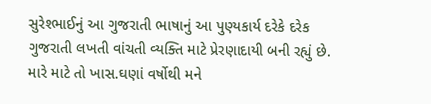સુરેશ્ભાઈનું આ ગુજરાતી ભાષાનું આ પુણ્યકાર્ય દરેકે દરેક ગુજરાતી લખતી વાંચતી વ્યક્તિ માટે પ્રેરણાદાયી બની રહ્યું છે. મારે માટે તો ખાસ.ઘણાં વર્ષોથી મને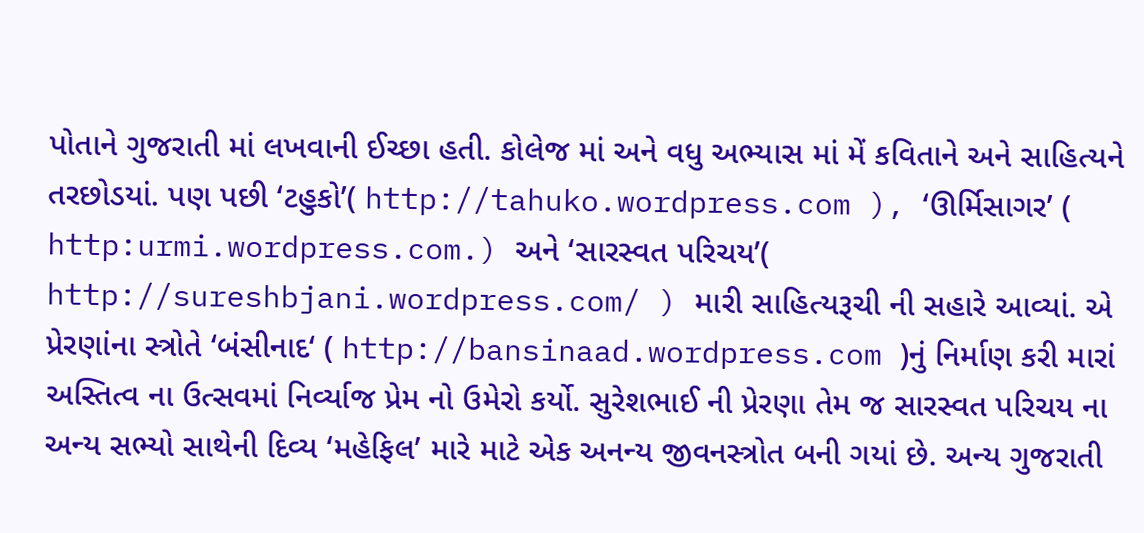પોતાને ગુજરાતી માં લખવાની ઈચ્છા હતી. કોલેજ માં અને વધુ અભ્યાસ માં મેં કવિતાને અને સાહિત્યને તરછોડયાં. પણ પછી ‘ટહુકો’( http://tahuko.wordpress.com ), ‘ઊર્મિસાગર’ ( http:urmi.wordpress.com.) અને ‘સારસ્વત પરિચય’( http://sureshbjani.wordpress.com/ ) મારી સાહિત્યરૂચી ની સહારે આવ્યાં. એ પ્રેરણાંના સ્ત્રોતે ‘બંસીનાદ‘ ( http://bansinaad.wordpress.com )નું નિર્માણ કરી મારાં અસ્તિત્વ ના ઉત્સવમાં નિર્વ્યાજ પ્રેમ નો ઉમેરો કર્યો. સુરેશભાઈ ની પ્રેરણા તેમ જ સારસ્વત પરિચય ના અન્ય સભ્યો સાથેની દિવ્ય ‘મહેફિલ’ મારે માટે એક અનન્ય જીવનસ્ત્રોત બની ગયાં છે. અન્ય ગુજરાતી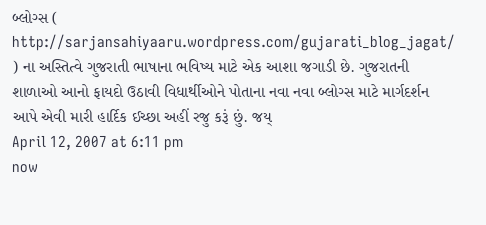બ્લોગ્સ ( http://sarjansahiyaaru.wordpress.com/gujarati_blog_jagat/ ) ના અસ્તિત્વે ગુજરાતી ભાષાના ભવિષ્ય માટે એક આશા જગાડી છે. ગુજરાતની શાળાઓ આનો ફાયદો ઉઠાવી વિધાર્થીઓને પોતાના નવા નવા બ્લોગ્સ માટે માર્ગદર્શન આપે એવી મારી હાર્દિક ઈચ્છા અહીં રજુ કરૂં છું. જય્
April 12, 2007 at 6:11 pm
now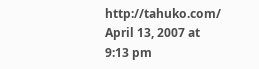http://tahuko.com/
April 13, 2007 at 9:13 pm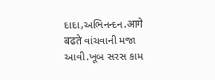દાદા,અભિનન્દન.आगे बढते વાંચવાની મજા આવી.ખૂબ સરસ કામ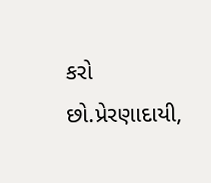કરો છો.પ્રેરણાદાયી,